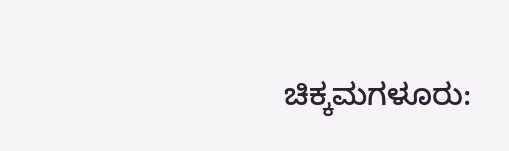ಚಿಕ್ಕಮಗಳೂರು: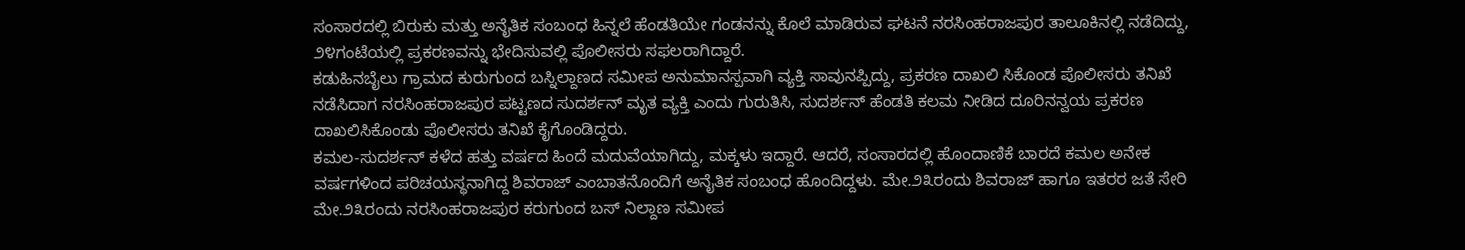ಸಂಸಾರದಲ್ಲಿ ಬಿರುಕು ಮತ್ತು ಅನೈತಿಕ ಸಂಬಂಧ ಹಿನ್ನಲೆ ಹೆಂಡತಿಯೇ ಗಂಡನನ್ನು ಕೊಲೆ ಮಾಡಿರುವ ಘಟನೆ ನರಸಿಂಹರಾಜಪುರ ತಾಲೂಕಿನಲ್ಲಿ ನಡೆದಿದ್ದು, ೨೪ಗಂಟೆಯಲ್ಲಿ ಪ್ರಕರಣವನ್ನು ಭೇದಿಸುವಲ್ಲಿ ಪೊಲೀಸರು ಸಫಲರಾಗಿದ್ದಾರೆ.
ಕಡುಹಿನಬೈಲು ಗ್ರಾಮದ ಕುರುಗುಂದ ಬಸ್ನಿಲ್ದಾಣದ ಸಮೀಪ ಅನುಮಾನಸ್ಪವಾಗಿ ವ್ಯಕ್ತಿ ಸಾವುನಪ್ಪಿದ್ದು, ಪ್ರಕರಣ ದಾಖಲಿ ಸಿಕೊಂಡ ಪೊಲೀಸರು ತನಿಖೆ ನಡೆಸಿದಾಗ ನರಸಿಂಹರಾಜಪುರ ಪಟ್ಟಣದ ಸುದರ್ಶನ್ ಮೃತ ವ್ಯಕ್ತಿ ಎಂದು ಗುರುತಿಸಿ, ಸುದರ್ಶನ್ ಹೆಂಡತಿ ಕಲಮ ನೀಡಿದ ದೂರಿನನ್ವಯ ಪ್ರಕರಣ ದಾಖಲಿಸಿಕೊಂಡು ಪೊಲೀಸರು ತನಿಖೆ ಕೈಗೊಂಡಿದ್ದರು.
ಕಮಲ-ಸುದರ್ಶನ್ ಕಳೆದ ಹತ್ತು ವರ್ಷದ ಹಿಂದೆ ಮದುವೆಯಾಗಿದ್ದು, ಮಕ್ಕಳು ಇದ್ದಾರೆ. ಆದರೆ, ಸಂಸಾರದಲ್ಲಿ ಹೊಂದಾಣಿಕೆ ಬಾರದೆ ಕಮಲ ಅನೇಕ ವರ್ಷಗಳಿಂದ ಪರಿಚಯಸ್ಥನಾಗಿದ್ದ ಶಿವರಾಜ್ ಎಂಬಾತನೊಂದಿಗೆ ಅನೈತಿಕ ಸಂಬಂಧ ಹೊಂದಿದ್ದಳು. ಮೇ.೨೩ರಂದು ಶಿವರಾಜ್ ಹಾಗೂ ಇತರರ ಜತೆ ಸೇರಿ ಮೇ.೨೩ರಂದು ನರಸಿಂಹರಾಜಪುರ ಕರುಗುಂದ ಬಸ್ ನಿಲ್ದಾಣ ಸಮೀಪ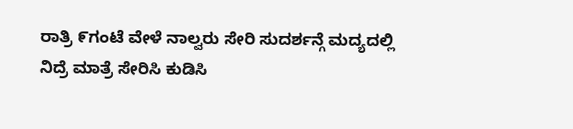ರಾತ್ರಿ ೯ಗಂಟೆ ವೇಳೆ ನಾಲ್ವರು ಸೇರಿ ಸುದರ್ಶನ್ಗೆ ಮದ್ಯದಲ್ಲಿ ನಿದ್ರೆ ಮಾತ್ರೆ ಸೇರಿಸಿ ಕುಡಿಸಿ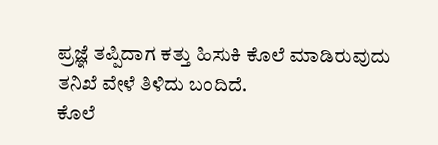ಪ್ರಜ್ಞೆ ತಪ್ಪಿದಾಗ ಕತ್ತು ಹಿಸುಕಿ ಕೊಲೆ ಮಾಡಿರುವುದು ತನಿಖೆ ವೇಳೆ ತಿಳಿದು ಬಂದಿದೆ.
ಕೊಲೆ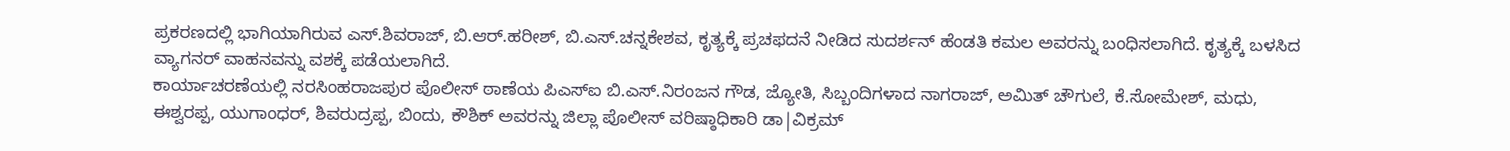ಪ್ರಕರಣದಲ್ಲಿ ಭಾಗಿಯಾಗಿರುವ ಎಸ್.ಶಿವರಾಜ್, ಬಿ.ಆರ್.ಹರೀಶ್, ಬಿ.ಎಸ್.ಚನ್ನಕೇಶವ, ಕೃತ್ಯಕ್ಕೆ ಪ್ರಚಫದನೆ ನೀಡಿದ ಸುದರ್ಶನ್ ಹೆಂಡತಿ ಕಮಲ ಅವರನ್ನು ಬಂಧಿಸಲಾಗಿದೆ. ಕೃತ್ಯಕ್ಕೆ ಬಳಸಿದ ವ್ಯಾಗನರ್ ವಾಹನವನ್ನು ವಶಕ್ಕೆ ಪಡೆಯಲಾಗಿದೆ.
ಕಾರ್ಯಾಚರಣೆಯಲ್ಲಿ ನರಸಿಂಹರಾಜಪುರ ಪೊಲೀಸ್ ಠಾಣೆಯ ಪಿಎಸ್ಐ ಬಿ.ಎಸ್.ನಿರಂಜನ ಗೌಡ, ಜ್ಯೋತಿ, ಸಿಬ್ಬಂದಿಗಳಾದ ನಾಗರಾಜ್, ಅಮಿತ್ ಚೌಗುಲೆ, ಕೆ.ಸೋಮೇಶ್, ಮಧು, ಈಶ್ವರಪ್ಪ, ಯುಗಾಂಧರ್, ಶಿವರುದ್ರಪ್ಪ, ಬಿಂದು, ಕೌಶಿಕ್ ಅವರನ್ನು ಜಿಲ್ಲಾ ಪೊಲೀಸ್ ವರಿಷ್ಠಾಧಿಕಾರಿ ಡಾ|ವಿಕ್ರಮ್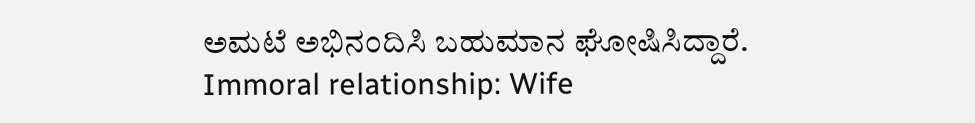ಅಮಟೆ ಅಭಿನಂದಿಸಿ ಬಹುಮಾನ ಘೋಷಿಸಿದ್ದಾರೆ.
Immoral relationship: Wife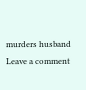murders husband
Leave a comment